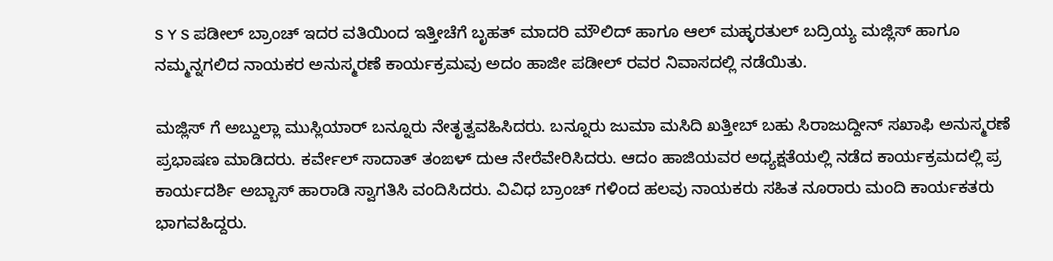S Y S ಪಡೀಲ್ ಬ್ರಾಂಚ್ ಇದರ ವತಿಯಿಂದ ಇತ್ತೀಚೆಗೆ ಬೃಹತ್ ಮಾದರಿ ಮೌಲಿದ್ ಹಾಗೂ ಆಲ್ ಮಹ್ಳರತುಲ್ ಬದ್ರಿಯ್ಯ ಮಜ್ಲಿಸ್ ಹಾಗೂ ನಮ್ಮನ್ನಗಲಿದ ನಾಯಕರ ಅನುಸ್ಮರಣೆ ಕಾರ್ಯಕ್ರಮವು ಅದಂ ಹಾಜೀ ಪಡೀಲ್ ರವರ ನಿವಾಸದಲ್ಲಿ ನಡೆಯಿತು.

ಮಜ್ಲಿಸ್ ಗೆ ಅಬ್ದುಲ್ಲಾ ಮುಸ್ಲಿಯಾರ್ ಬನ್ನೂರು ನೇತೃತ್ವವಹಿಸಿದರು. ಬನ್ನೂರು ಜುಮಾ ಮಸಿದಿ ಖತ್ತೀಬ್ ಬಹು ಸಿರಾಜುದ್ದೀನ್ ಸಖಾಫಿ ಅನುಸ್ಮರಣೆ ಪ್ರಭಾಷಣ ಮಾಡಿದರು. ಕರ್ವೇಲ್ ಸಾದಾತ್ ತಂಙಳ್ ದುಆ ನೇರೆವೇರಿಸಿದರು. ಆದಂ ಹಾಜಿಯವರ ಅಧ್ಯಕ್ಷತೆಯಲ್ಲಿ ನಡೆದ ಕಾರ್ಯಕ್ರಮದಲ್ಲಿ ಪ್ರ ಕಾರ್ಯದರ್ಶಿ ಅಬ್ಬಾಸ್ ಹಾರಾಡಿ ಸ್ವಾಗತಿಸಿ ವಂದಿಸಿದರು. ವಿವಿಧ ಬ್ರಾಂಚ್ ಗಳಿಂದ ಹಲವು ನಾಯಕರು ಸಹಿತ ನೂರಾರು ಮಂದಿ ಕಾರ್ಯಕತರು ಭಾಗವಹಿದ್ದರು.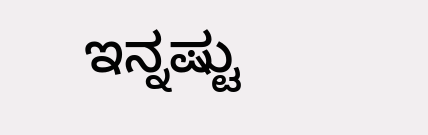ಇನ್ನಷ್ಟು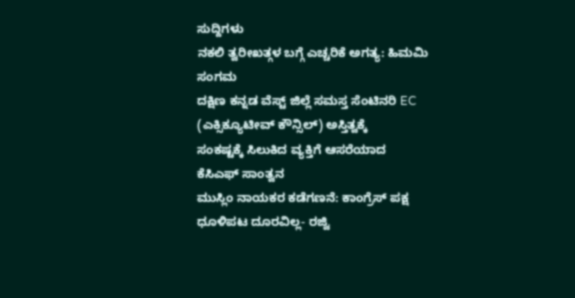ಸುದ್ದಿಗಳು
ನಕಲಿ ತ್ವರೀಖತ್ಗಳ ಬಗ್ಗೆ ಎಚ್ಚರಿಕೆ ಅಗತ್ಯ: ಹಿಮಮಿ ಸಂಗಮ
ದಕ್ಷಿಣ ಕನ್ನಡ ವೆಸ್ಟ್ ಜಿಲ್ಲೆ ಸಮಸ್ತ ಸೆಂಟಿನರಿ EC (ಎಕ್ಸಿಕ್ಯೂಟೀವ್ ಕೌನ್ಸಿಲ್) ಅಸ್ತಿತ್ವಕ್ಕೆ
ಸಂಕಷ್ಟಕ್ಕೆ ಸಿಲುಕಿದ ವ್ಯಕ್ತಿಗೆ ಆಸರೆಯಾದ ಕೆಸಿಎಫ್ ಸಾಂತ್ವನ
ಮುಸ್ಲಿಂ ನಾಯಕರ ಕಡೆಗಣನೆ: ಕಾಂಗ್ರೆಸ್ ಪಕ್ಷ ಧೂಳಿಪಟ ದೂರವಿಲ್ಲ- ರಜ್ವಿ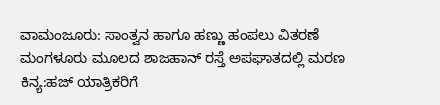ವಾಮಂಜೂರು: ಸಾಂತ್ವನ ಹಾಗೂ ಹಣ್ಣು ಹಂಪಲು ವಿತರಣೆ
ಮಂಗಳೂರು ಮೂಲದ ಶಾಜಹಾನ್ ರಸ್ತೆ ಅಪಘಾತದಲ್ಲಿ ಮರಣ
ಕಿನ್ಯ:ಹಜ್ ಯಾತ್ರಿಕರಿಗೆ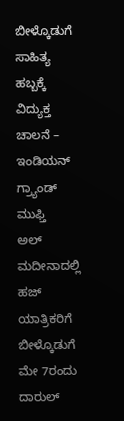ಬೀಳ್ಕೊಡುಗೆ
ಸಾಹಿತ್ಯ ಹಬ್ಬಕ್ಕೆ ವಿದ್ಯುಕ್ತ ಚಾಲನೆ – ಇಂಡಿಯನ್ ಗ್ರ್ಯಾಂಡ್ ಮುಫ್ತಿ
ಅಲ್ ಮದೀನಾದಲ್ಲಿ ಹಜ್ ಯಾತ್ರಿಕರಿಗೆ ಬೀಳ್ಕೊಡುಗೆ
ಮೇ 7ರಂದು ದಾರುಲ್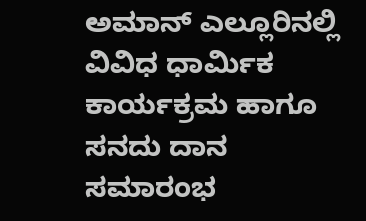ಅಮಾನ್ ಎಲ್ಲೂರಿನಲ್ಲಿ ವಿವಿಧ ಧಾರ್ಮಿಕ ಕಾರ್ಯಕ್ರಮ ಹಾಗೂ ಸನದು ದಾನ ಸಮಾರಂಭ